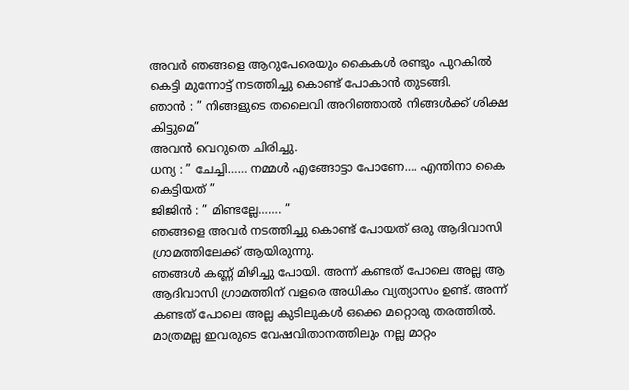അവർ ഞങ്ങളെ ആറുപേരെയും കൈകൾ രണ്ടും പുറകിൽ കെട്ടി മുന്നോട്ട് നടത്തിച്ചു കൊണ്ട് പോകാൻ തുടങ്ങി.
ഞാൻ : ” നിങ്ങളുടെ തലൈവി അറിഞ്ഞാൽ നിങ്ങൾക്ക് ശിക്ഷ കിട്ടുമെ”
അവൻ വെറുതെ ചിരിച്ചു.
ധന്യ : ” ചേച്ചി…… നമ്മൾ എങ്ങോട്ടാ പോണേ…. എന്തിനാ കൈ കെട്ടിയത് ”
ജിജിൻ : ” മിണ്ടല്ലേ……. ”
ഞങ്ങളെ അവർ നടത്തിച്ചു കൊണ്ട് പോയത് ഒരു ആദിവാസി ഗ്രാമത്തിലേക്ക് ആയിരുന്നു.
ഞങ്ങൾ കണ്ണ് മിഴിച്ചു പോയി. അന്ന് കണ്ടത് പോലെ അല്ല ആ ആദിവാസി ഗ്രാമത്തിന് വളരെ അധികം വ്യത്യാസം ഉണ്ട്. അന്ന് കണ്ടത് പോലെ അല്ല കുടിലുകൾ ഒക്കെ മറ്റൊരു തരത്തിൽ. മാത്രമല്ല ഇവരുടെ വേഷവിതാനത്തിലും നല്ല മാറ്റം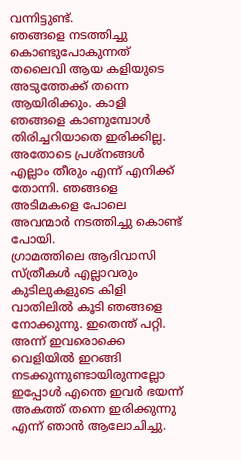വന്നിട്ടുണ്ട്.
ഞങ്ങളെ നടത്തിച്ചു കൊണ്ടുപോകുന്നത് തലൈവി ആയ കളിയുടെ അടുത്തേക്ക് തന്നെ ആയിരിക്കും. കാളി ഞങ്ങളെ കാണുമ്പോൾ തിരിച്ചറിയാതെ ഇരിക്കില്ല. അതോടെ പ്രശ്നങ്ങൾ എല്ലാം തീരും എന്ന് എനിക്ക് തോന്നി. ഞങ്ങളെ അടിമകളെ പോലെ അവന്മാർ നടത്തിച്ചു കൊണ്ട് പോയി.
ഗ്രാമത്തിലെ ആദിവാസി സ്ത്രീകൾ എല്ലാവരും കുടിലുകളുടെ കിളി വാതിലിൽ കൂടി ഞങ്ങളെ നോക്കുന്നു. ഇതെന്ത് പറ്റി. അന്ന് ഇവരൊക്കെ വെളിയിൽ ഇറങ്ങി നടക്കുന്നുണ്ടായിരുന്നല്ലോ ഇപ്പോൾ എന്തെ ഇവർ ഭയന്ന് അകത്ത് തന്നെ ഇരിക്കുന്നു എന്ന് ഞാൻ ആലോചിച്ചു.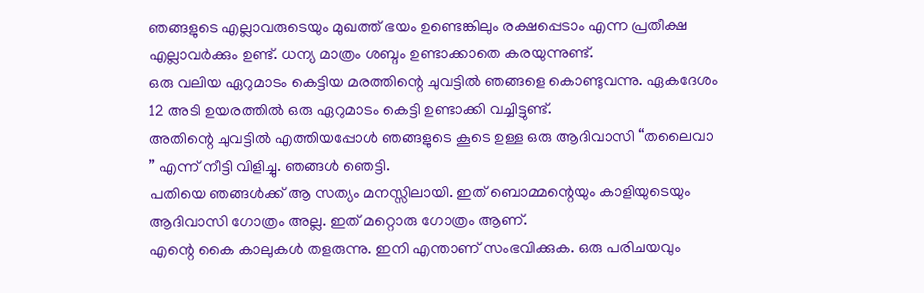ഞങ്ങളുടെ എല്ലാവരുടെയും മുഖത്ത് ഭയം ഉണ്ടെങ്കിലും രക്ഷപ്പെടാം എന്ന പ്രതീക്ഷ എല്ലാവർക്കും ഉണ്ട്. ധന്യ മാത്രം ശബ്ദം ഉണ്ടാക്കാതെ കരയുന്നുണ്ട്.
ഒരു വലിയ ഏറുമാടം കെട്ടിയ മരത്തിന്റെ ചുവട്ടിൽ ഞങ്ങളെ കൊണ്ടുവന്നു. ഏകദേശം 12 അടി ഉയരത്തിൽ ഒരു ഏറുമാടം കെട്ടി ഉണ്ടാക്കി വച്ചിട്ടുണ്ട്.
അതിന്റെ ചുവട്ടിൽ എത്തിയപ്പോൾ ഞങ്ങളുടെ കൂടെ ഉള്ള ഒരു ആദിവാസി “തലൈവാ ” എന്ന് നീട്ടി വിളിച്ചു. ഞങ്ങൾ ഞെട്ടി.
പതിയെ ഞങ്ങൾക്ക് ആ സത്യം മനസ്സിലായി. ഇത് ബൊമ്മന്റെയും കാളിയുടെയും ആദിവാസി ഗോത്രം അല്ല. ഇത് മറ്റൊരു ഗോത്രം ആണ്.
എന്റെ കൈ കാലുകൾ തളരുന്നു. ഇനി എന്താണ് സംഭവിക്കുക. ഒരു പരിചയവും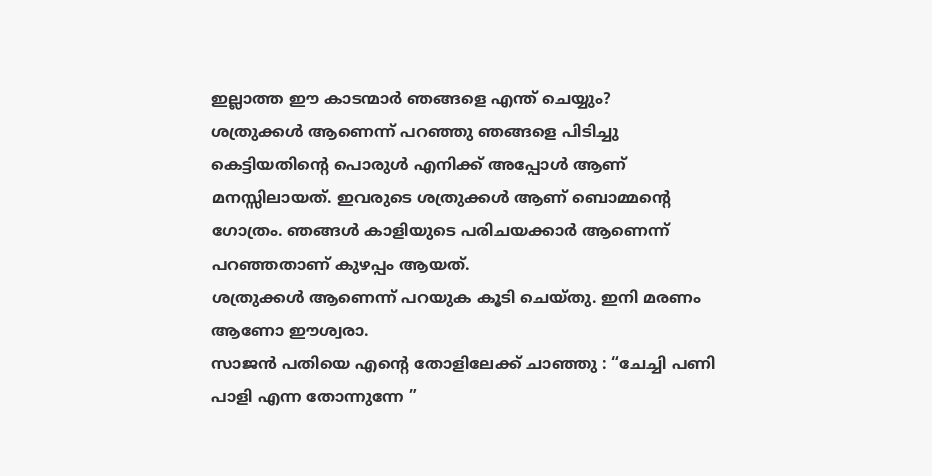ഇല്ലാത്ത ഈ കാടന്മാർ ഞങ്ങളെ എന്ത് ചെയ്യും?
ശത്രുക്കൾ ആണെന്ന് പറഞ്ഞു ഞങ്ങളെ പിടിച്ചു കെട്ടിയതിന്റെ പൊരുൾ എനിക്ക് അപ്പോൾ ആണ് മനസ്സിലായത്. ഇവരുടെ ശത്രുക്കൾ ആണ് ബൊമ്മന്റെ ഗോത്രം. ഞങ്ങൾ കാളിയുടെ പരിചയക്കാർ ആണെന്ന് പറഞ്ഞതാണ് കുഴപ്പം ആയത്.
ശത്രുക്കൾ ആണെന്ന് പറയുക കൂടി ചെയ്തു. ഇനി മരണം ആണോ ഈശ്വരാ.
സാജൻ പതിയെ എന്റെ തോളിലേക്ക് ചാഞ്ഞു : “ചേച്ചി പണി പാളി എന്ന തോന്നുന്നേ ”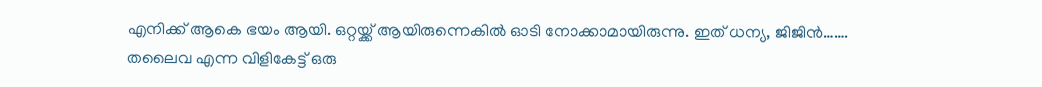എനിക്ക് ആകെ ഭയം ആയി. ഒറ്റയ്ക്ക് ആയിരുന്നെകിൽ ഓടി നോക്കാമായിരുന്നു. ഇത് ധന്യ, ജിജിൻ…….
തലൈവ എന്ന വിളികേട്ട് ഒരു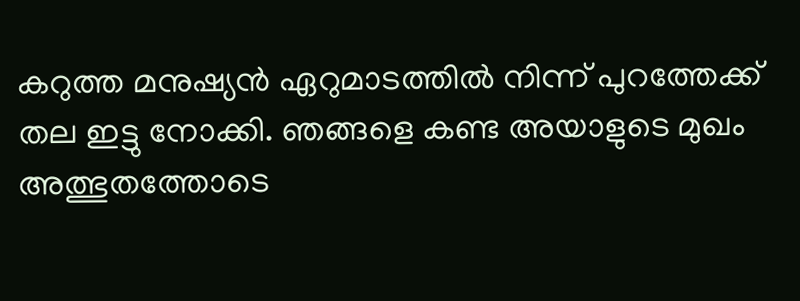കറുത്ത മനുഷ്യൻ ഏറുമാടത്തിൽ നിന്ന് പുറത്തേക്ക് തല ഇട്ടു നോക്കി. ഞങ്ങളെ കണ്ട അയാളുടെ മുഖം അത്ഭുതത്തോടെ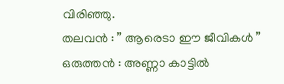വിരിഞ്ഞു.
തലവൻ : ” ആരെടാ ഈ ജീവികൾ ”
ഒരുത്തൻ : അണ്ണാ കാട്ടിൽ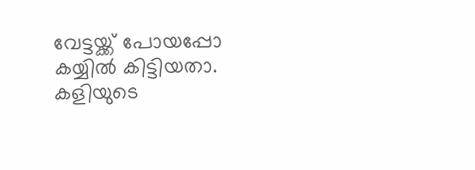വേട്ടയ്ക്ക് പോയപ്പോ കയ്യിൽ കിട്ടിയതാ. കളിയുടെ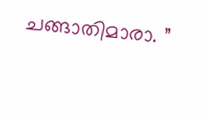ചങ്ങാതിമാരാ. ”